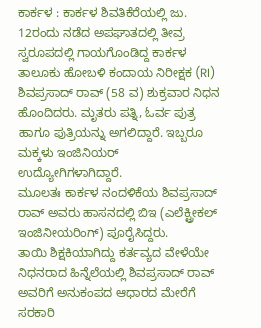ಕಾರ್ಕಳ : ಕಾರ್ಕಳ ಶಿವತಿಕೆರೆಯಲ್ಲಿ ಜು. 12ರಂದು ನಡೆದ ಅಪಘಾತದಲ್ಲಿ ತೀವ್ರ ಸ್ವರೂಪದಲ್ಲಿ ಗಾಯಗೊಂಡಿದ್ದ ಕಾರ್ಕಳ ತಾಲೂಕು ಹೋಬಳಿ ಕಂದಾಯ ನಿರೀಕ್ಷಕ (RI) ಶಿವಪ್ರಸಾದ್ ರಾವ್ (58 ವ) ಶುಕ್ರವಾರ ನಿಧನ ಹೊಂದಿದರು. ಮೃತರು ಪತ್ನಿ, ಓರ್ವ ಪುತ್ರ ಹಾಗೂ ಪುತ್ರಿಯನ್ನು ಅಗಲಿದ್ದಾರೆ. ಇಬ್ಬರೂ ಮಕ್ಕಳು ಇಂಜಿನಿಯರ್ ಉದ್ಯೋಗಿಗಳಾಗಿದ್ದಾರೆ.
ಮೂಲತಃ ಕಾರ್ಕಳ ನಂದಳಿಕೆಯ ಶಿವಪ್ರಸಾದ್ ರಾವ್ ಅವರು ಹಾಸನದಲ್ಲಿ ಬಿಇ (ಎಲೆಕ್ಟ್ರೀಕಲ್ ಇಂಜಿನೀಯರಿಂಗ್) ಪೂರೈಸಿದ್ದರು.
ತಾಯಿ ಶಿಕ್ಷಕಿಯಾಗಿದ್ದು ಕರ್ತವ್ಯದ ವೇಳೆಯೇ ನಿಧನರಾದ ಹಿನ್ನೆಲೆಯಲ್ಲಿ ಶಿವಪ್ರಸಾದ್ ರಾವ್ ಅವರಿಗೆ ಅನುಕಂಪದ ಆಧಾರದ ಮೇರೆಗೆ ಸರಕಾರಿ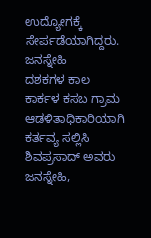ಉದ್ಯೋಗಕ್ಕೆ ಸೇರ್ಪಡೆಯಾಗಿದ್ದರು.
ಜನಸ್ನೇಹಿ
ದಶಕಗಳ ಕಾಲ ಕಾರ್ಕಳ ಕಸಬ ಗ್ರಾಮ ಆಡಳಿತಾಧಿಕಾರಿಯಾಗಿ ಕರ್ತವ್ಯ ಸಲ್ಲಿಸಿ ಶಿವಪ್ರಸಾದ್ ಅವರು ಜನಸ್ನೇಹಿ,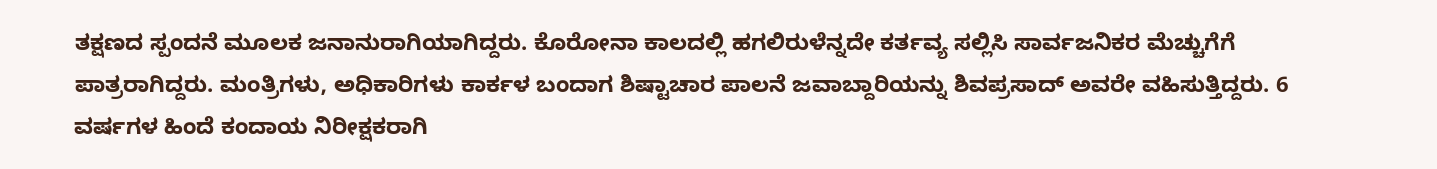ತಕ್ಷಣದ ಸ್ಪಂದನೆ ಮೂಲಕ ಜನಾನುರಾಗಿಯಾಗಿದ್ದರು. ಕೊರೋನಾ ಕಾಲದಲ್ಲಿ ಹಗಲಿರುಳೆನ್ನದೇ ಕರ್ತವ್ಯ ಸಲ್ಲಿಸಿ ಸಾರ್ವಜನಿಕರ ಮೆಚ್ಚುಗೆಗೆ ಪಾತ್ರರಾಗಿದ್ದರು. ಮಂತ್ರಿಗಳು, ಅಧಿಕಾರಿಗಳು ಕಾರ್ಕಳ ಬಂದಾಗ ಶಿಷ್ಟಾಚಾರ ಪಾಲನೆ ಜವಾಬ್ದಾರಿಯನ್ನು ಶಿವಪ್ರಸಾದ್ ಅವರೇ ವಹಿಸುತ್ತಿದ್ದರು. 6 ವರ್ಷಗಳ ಹಿಂದೆ ಕಂದಾಯ ನಿರೀಕ್ಷಕರಾಗಿ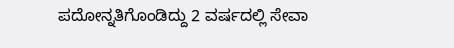ಪದೋನ್ನತಿಗೊಂಡಿದ್ದು 2 ವರ್ಷದಲ್ಲಿ ಸೇವಾ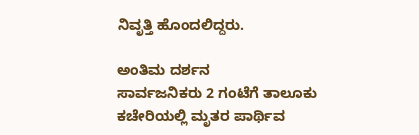ನಿವೃತ್ತಿ ಹೊಂದಲಿದ್ದರು.

ಅಂತಿಮ ದರ್ಶನ
ಸಾರ್ವಜನಿಕರು 2 ಗಂಟೆಗೆ ತಾಲೂಕು ಕಚೇರಿಯಲ್ಲಿ ಮೃತರ ಪಾರ್ಥಿವ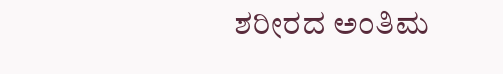ಶರೀರದ ಅಂತಿಮ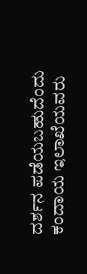ದರ್ಶನ ಪಡೆಯಬಹುದೆಂದು ಕಂದಾಯ ಇಲಾಖೆಯವರು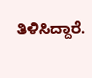ತಿಳಿಸಿದ್ದಾರೆ.